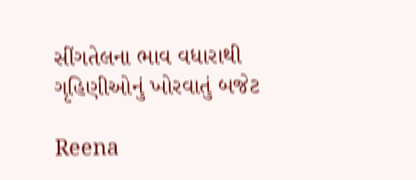સીંગતેલના ભાવ વધારાથી ગૃહિણીઓનું ખોરવાતું બજેટ

Reena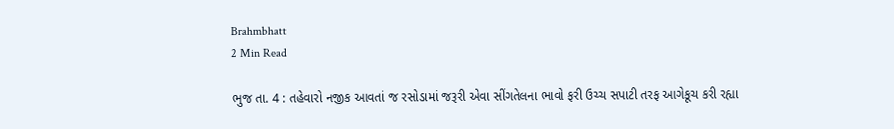Brahmbhatt
2 Min Read

ભુજ તા. 4 : તહેવારો નજીક આવતાં જ રસોડામાં જરૂરી એવા સીંગતેલના ભાવો ફરી ઉચ્ચ સપાટી તરફ આગેકૂચ કરી રહ્યા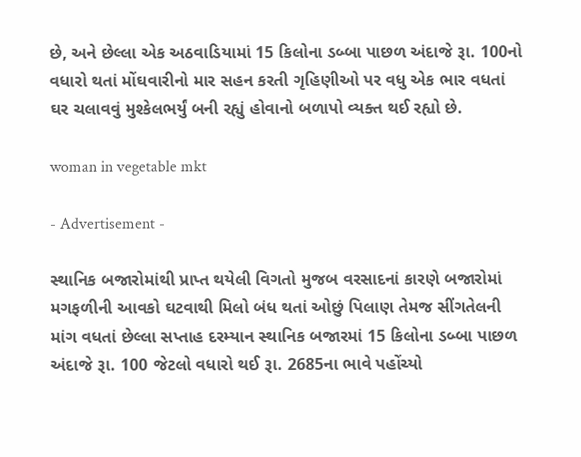છે, અને છેલ્લા એક અઠવાડિયામાં 15 કિલોના ડબ્બા પાછળ અંદાજે રૂા. 100નો વધારો થતાં મોંઘવારીનો માર સહન કરતી ગૃહિણીઓ પર વધુ એક ભાર વધતાં ઘર ચલાવવું મુશ્કેલભર્યું બની રહ્યું હોવાનો બળાપો વ્યક્ત થઈ રહ્યો છે.

woman in vegetable mkt

- Advertisement -

સ્થાનિક બજારોમાંથી પ્રાપ્ત થયેલી વિગતો મુજબ વરસાદનાં કારણે બજારોમાં મગફળીની આવકો ઘટવાથી મિલો બંધ થતાં ઓછું પિલાણ તેમજ સીંગતેલની માંગ વધતાં છેલ્લા સપ્તાહ દરમ્યાન સ્થાનિક બજારમાં 15 કિલોના ડબ્બા પાછળ અંદાજે રૂા. 100 જેટલો વધારો થઈ રૂા. 2685ના ભાવે પહોંચ્યો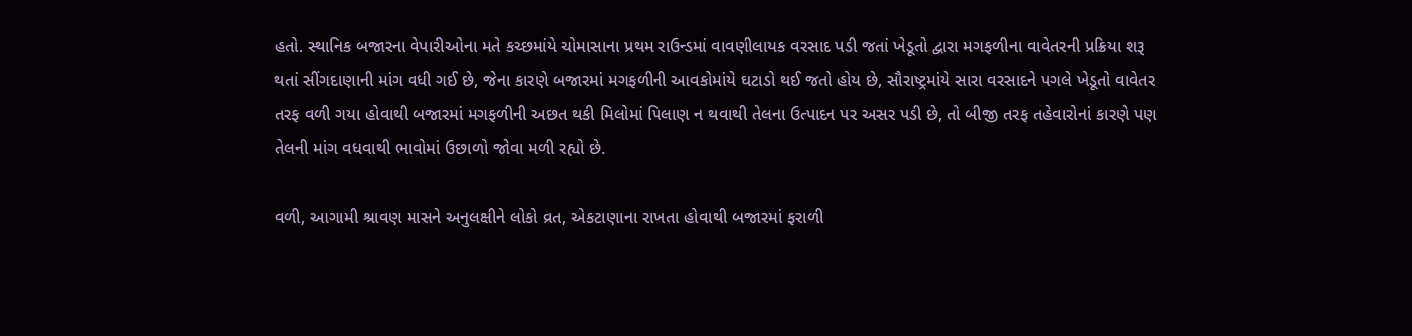હતો. સ્થાનિક બજારના વેપારીઓના મતે કચ્છમાંયે ચોમાસાના પ્રથમ રાઉન્ડમાં વાવણીલાયક વરસાદ પડી જતાં ખેડૂતો દ્વારા મગફળીના વાવેતરની પ્રક્રિયા શરૂ થતાં સીંગદાણાની માંગ વધી ગઈ છે, જેના કારણે બજારમાં મગફળીની આવકોમાંયે ઘટાડો થઈ જતો હોય છે, સૌરાષ્ટ્રમાંયે સારા વરસાદને પગલે ખેડૂતો વાવેતર તરફ વળી ગયા હોવાથી બજારમાં મગફળીની અછત થકી મિલોમાં પિલાણ ન થવાથી તેલના ઉત્પાદન પર અસર પડી છે, તો બીજી તરફ તહેવારોનાં કારણે પણ તેલની માંગ વધવાથી ભાવોમાં ઉછાળો જોવા મળી રહ્યો છે.

વળી, આગામી શ્રાવણ માસને અનુલક્ષીને લોકો વ્રત, એકટાણાના રાખતા હોવાથી બજારમાં ફરાળી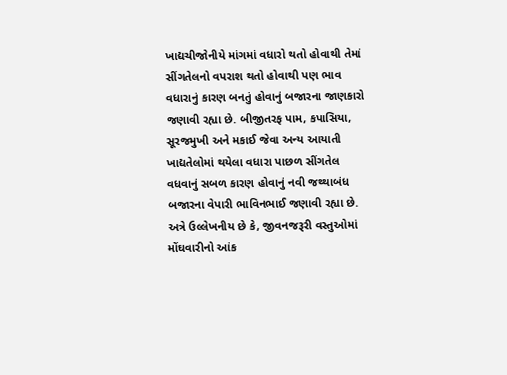ખાદ્યચીજોનીયે માંગમાં વધારો થતો હોવાથી તેમાં સીંગતેલનો વપરાશ થતો હોવાથી પણ ભાવ વધારાનું કારણ બનતું હોવાનું બજારના જાણકારો જણાવી રહ્યા છે. બીજીતરફ પામ, કપાસિયા, સૂરજમુખી અને મકાઈ જેવા અન્ય આયાતી ખાદ્યતેલોમાં થયેલા વધારા પાછળ સીંગતેલ વધવાનું સબળ કારણ હોવાનું નવી જથ્થાબંધ બજારના વેપારી ભાવિનભાઈ જણાવી રહ્યા છે. અત્રે ઉલ્લેખનીય છે કે, જીવનજરૂરી વસ્તુઓમાં મોંઘવારીનો આંક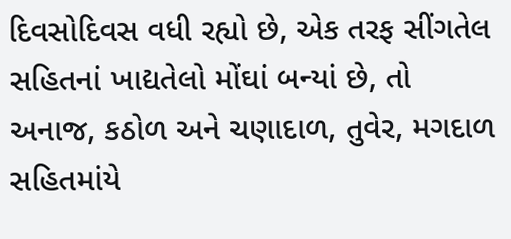દિવસોદિવસ વધી રહ્યો છે, એક તરફ સીંગતેલ સહિતનાં ખાદ્યતેલો મોંઘાં બન્યાં છે, તો અનાજ, કઠોળ અને ચણાદાળ, તુવેર, મગદાળ સહિતમાંયે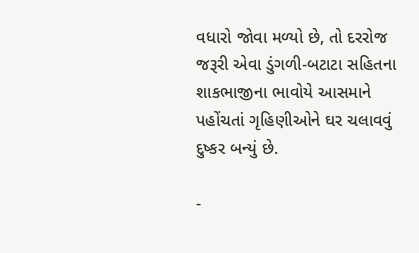વધારો જોવા મળ્યો છે, તો દરરોજ જરૂરી એવા ડુંગળી-બટાટા સહિતના શાકભાજીના ભાવોયે આસમાને પહોંચતાં ગૃહિણીઓને ઘર ચલાવવું દુષ્કર બન્યું છે.

-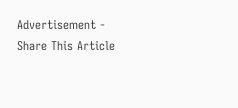Advertisement -
Share This Article